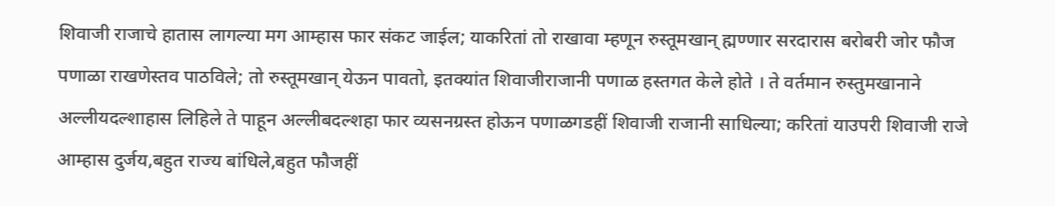शिवाजी राजाचे हातास लागल्या मग आम्हास फार संकट जाईल; याकरितां तो राखावा म्हणून रुस्तूमखान् ह्मण्णार सरदारास बरोबरी जोर फौज पणाळा राखणेस्तव पाठविले; तो रुस्तूमखान् येऊन पावतो, इतक्यांत शिवाजीराजानी पणाळ हस्तगत केले होते । ते वर्तमान रुस्तुमखानाने अल्लीयदल्शाहास लिहिले ते पाहून अल्लीबदल्शहा फार व्यसनग्रस्त होऊन पणाळगडहीं शिवाजी राजानी साधिल्या; करितां याउपरी शिवाजी राजे आम्हास दुर्जय,बहुत राज्य बांधिले,बहुत फौजहीं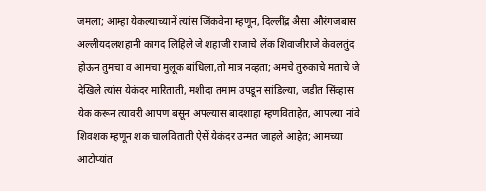जमला; आम्हा येकल्याच्यानें त्यांस जिंकवेना म्हणून, दिल्लींद्र अैसा औरंगजबास अल्लीयदलशहानी कागद लिहिले जे शहाजी राजाचे लेंक शिवाजीराजे केवलतुंद होऊन तुमचा व आमचा मुलूक बांधिला,तो मात्र नव्हता; अमचे तुरुकाचे मताचे जे देखिले त्यांस येकंदर मारिताती, मशीदा तमाम उपडून सांडिल्या, जडीत सिंव्हास येक करून त्यावरी आपण बसून अपल्यास बादशाहा म्हणविताहेत, आपल्या नांवे शिवशक म्हणून शक चालविताती ऐसें येकंदर उन्मत जाहले आहेत; आमच्या आटोप्यांत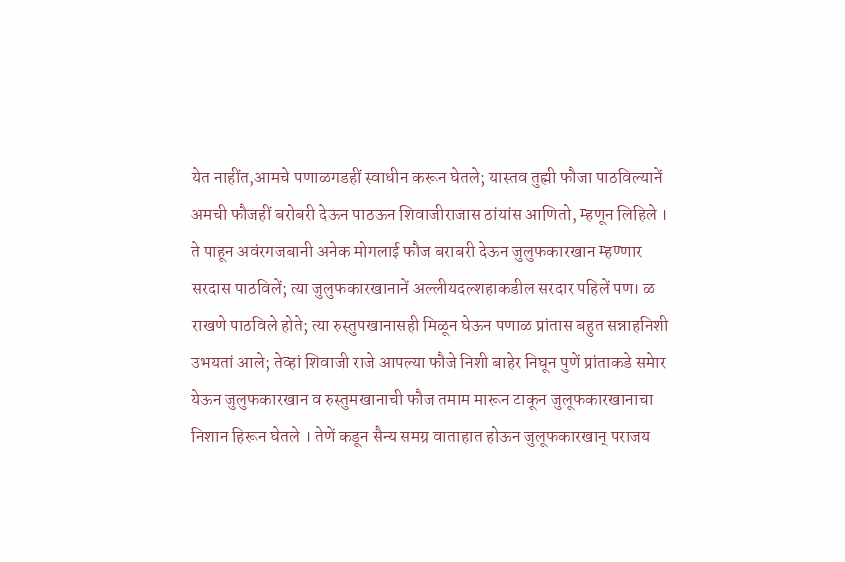येत नाहींत,आमचे पणाळगडहीं स्वाधीन करून घेतले; यास्तव तुह्मी फौजा पाठविल्यानें अमची फौजहीं बरोबरी देऊन पाठऊन शिवाजीराजास ठांयांस आणितो, म्हणून लिहिले । ते पाहून अवंरगजबानी अनेक मोगलाई फौज बराबरी देऊन जुलुफकारखान म्हण्णार सरदास पाठविलें; त्या जुलुफकारखानानें अल्लीयदल्शहाकडील सरदार पहिलें पण। ळ राखणे पाठविले होते; त्या रुस्तुपखानासही मिळून घेऊन पणाळ प्रांतास बहुत सन्नाहनिशी उभयतां आले; तेव्हां शिवाजी राजे आपल्या फौजे निशी बाहेर निघून पुणें प्रांताकडे समेार येऊन जुलुफकारखान व रुस्तुमखानाची फौज तमाम मारून टाकून जुलूफकारखानाचा निशान हिरून घेतले । तेणें कडून सैन्य समग्र वाताहात होऊन जुलूफकारखान् पराजय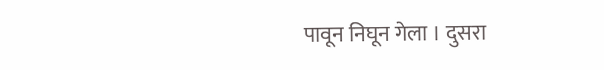पावून निघून गेला । दुसरा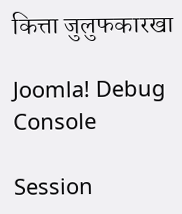कित्ता जुलुफकारखा

Joomla! Debug Console

Session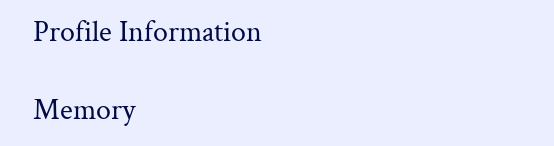Profile Information

Memory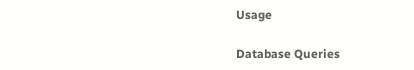Usage

Database Queries